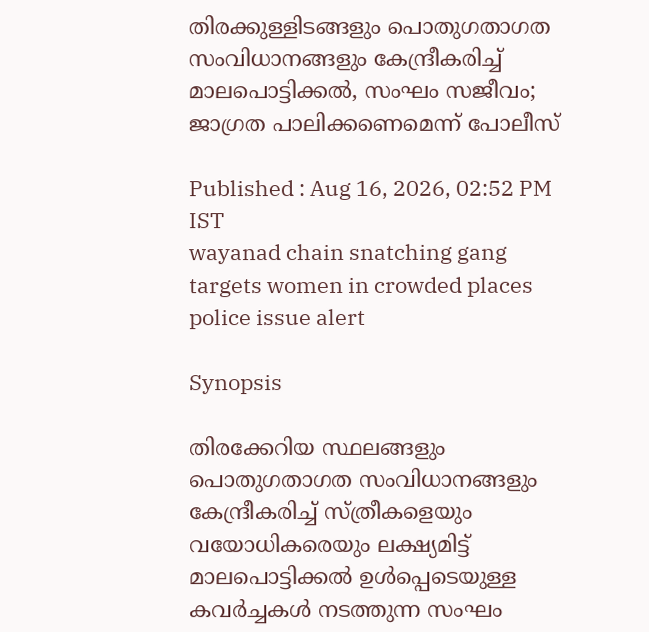തിരക്കുള്ളിടങ്ങളും പൊതുഗതാഗത സംവിധാനങ്ങളും കേന്ദ്രീകരിച്ച് മാലപൊട്ടിക്കൽ, സംഘം സജീവം; ജാഗ്രത പാലിക്കണെമെന്ന് പോലീസ്

Published : Aug 16, 2026, 02:52 PM IST
wayanad chain snatching gang targets women in crowded places police issue alert

Synopsis

തിരക്കേറിയ സ്ഥലങ്ങളും പൊതുഗതാഗത സംവിധാനങ്ങളും കേന്ദ്രീകരിച്ച് സ്ത്രീകളെയും വയോധികരെയും ലക്ഷ്യമിട്ട് മാലപൊട്ടിക്കല്‍ ഉള്‍പ്പെടെയുള്ള കവര്‍ച്ചകള്‍ നടത്തുന്ന സംഘം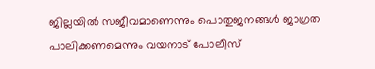ജില്ലയില്‍ സജീവമാണെന്നും പൊതുജനങ്ങള്‍ ജാഗ്രത പാലിക്കണമെന്നും വയനാട് പോലീസ്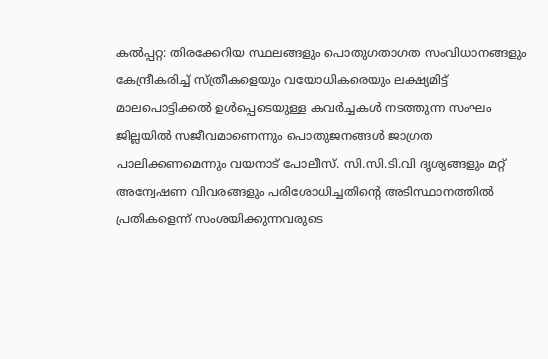കല്‍പ്പറ്റ: തിരക്കേറിയ സ്ഥലങ്ങളും പൊതുഗതാഗത സംവിധാനങ്ങളും കേന്ദ്രീകരിച്ച് സ്ത്രീകളെയും വയോധികരെയും ലക്ഷ്യമിട്ട് മാലപൊട്ടിക്കല്‍ ഉള്‍പ്പെടെയുള്ള കവര്‍ച്ചകള്‍ നടത്തുന്ന സംഘം ജില്ലയില്‍ സജീവമാണെന്നും പൊതുജനങ്ങള്‍ ജാഗ്രത പാലിക്കണമെന്നും വയനാട് പോലീസ്. സി.സി.ടി.വി ദൃശ്യങ്ങളും മറ്റ് അന്വേഷണ വിവരങ്ങളും പരിശോധിച്ചതിന്‍റെ അടിസ്ഥാനത്തില്‍ പ്രതികളെന്ന് സംശയിക്കുന്നവരുടെ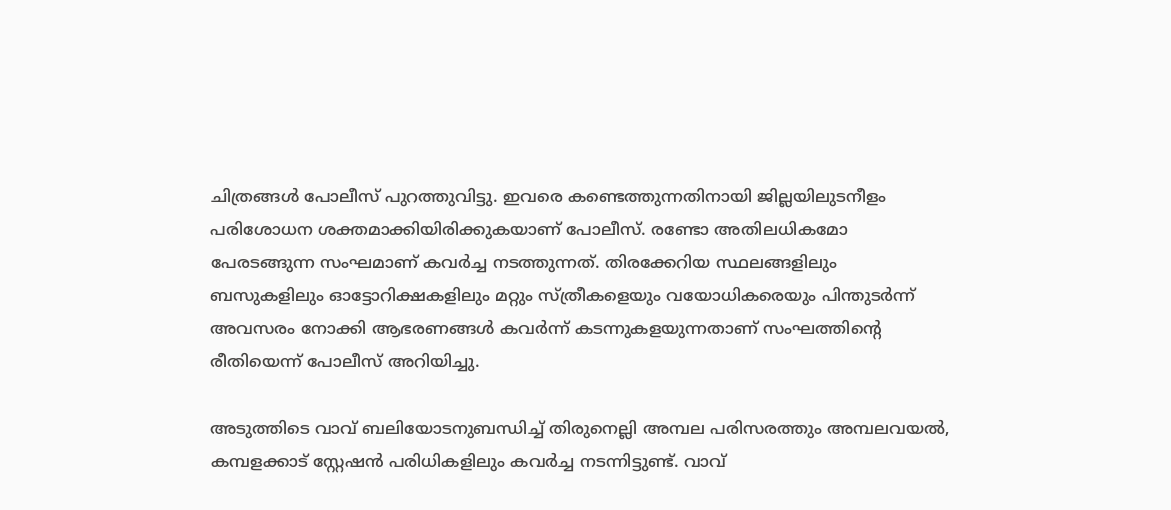ചിത്രങ്ങള്‍ പോലീസ് പുറത്തുവിട്ടു. ഇവരെ കണ്ടെത്തുന്നതിനായി ജില്ലയിലുടനീളം പരിശോധന ശക്തമാക്കിയിരിക്കുകയാണ് പോലീസ്. രണ്ടോ അതിലധികമോ പേരടങ്ങുന്ന സംഘമാണ് കവര്‍ച്ച നടത്തുന്നത്. തിരക്കേറിയ സ്ഥലങ്ങളിലും ബസുകളിലും ഓട്ടോറിക്ഷകളിലും മറ്റും സ്ത്രീകളെയും വയോധികരെയും പിന്തുടര്‍ന്ന് അവസരം നോക്കി ആഭരണങ്ങള്‍ കവര്‍ന്ന് കടന്നുകളയുന്നതാണ് സംഘത്തിന്‍റെ രീതിയെന്ന് പോലീസ് അറിയിച്ചു.

അടുത്തിടെ വാവ് ബലിയോടനുബന്ധിച്ച് തിരുനെല്ലി അമ്പല പരിസരത്തും അമ്പലവയല്‍, കമ്പളക്കാട് സ്റ്റേഷന്‍ പരിധികളിലും കവര്‍ച്ച നടന്നിട്ടുണ്ട്. വാവ്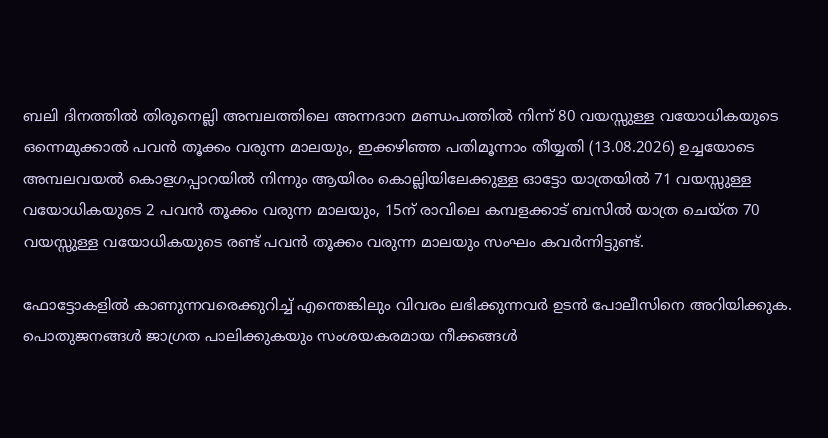ബലി ദിനത്തില്‍ തിരുനെല്ലി അമ്പലത്തിലെ അന്നദാന മണ്ഡപത്തില്‍ നിന്ന് 80 വയസ്സുള്ള വയോധികയുടെ ഒന്നെമുക്കാല്‍ പവന്‍ തൂക്കം വരുന്ന മാലയും, ഇക്കഴിഞ്ഞ പതിമൂന്നാം തീയ്യതി (13.08.2026) ഉച്ചയോടെ അമ്പലവയല്‍ കൊളഗപ്പാറയില്‍ നിന്നും ആയിരം കൊല്ലിയിലേക്കുള്ള ഓട്ടോ യാത്രയില്‍ 71 വയസ്സുള്ള വയോധികയുടെ 2 പവന്‍ തൂക്കം വരുന്ന മാലയും, 15ന് രാവിലെ കമ്പളക്കാട് ബസില്‍ യാത്ര ചെയ്ത 70 വയസ്സുള്ള വയോധികയുടെ രണ്ട് പവന്‍ തൂക്കം വരുന്ന മാലയും സംഘം കവര്‍ന്നിട്ടുണ്ട്.

ഫോട്ടോകളില്‍ കാണുന്നവരെക്കുറിച്ച് എന്തെങ്കിലും വിവരം ലഭിക്കുന്നവര്‍ ഉടന്‍ പോലീസിനെ അറിയിക്കുക. പൊതുജനങ്ങള്‍ ജാഗ്രത പാലിക്കുകയും സംശയകരമായ നീക്കങ്ങള്‍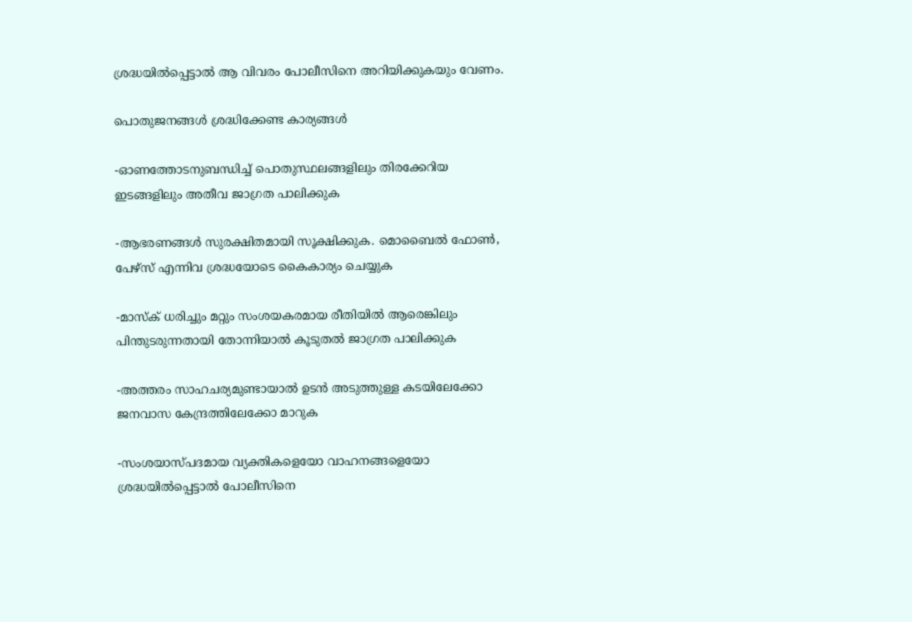ശ്രദ്ധയില്‍പ്പെട്ടാല്‍ ആ വിവരം പോലീസിനെ അറിയിക്കുകയും വേണം.

പൊതുജനങ്ങള്‍ ശ്രദ്ധിക്കേണ്ട കാര്യങ്ങള്‍

-ഓണത്തോടനുബന്ധിച്ച് പൊതുസ്ഥലങ്ങളിലും തിരക്കേറിയ ഇടങ്ങളിലും അതീവ ജാഗ്രത പാലിക്കുക

-ആഭരണങ്ങള്‍ സുരക്ഷിതമായി സൂക്ഷിക്കുക. മൊബൈല്‍ ഫോണ്‍, പേഴ്‌സ് എന്നിവ ശ്രദ്ധയോടെ കൈകാര്യം ചെയ്യുക

-മാസ്‌ക് ധരിച്ചും മറ്റും സംശയകരമായ രീതിയില്‍ ആരെങ്കിലും പിന്തുടരുന്നതായി തോന്നിയാല്‍ കൂടുതല്‍ ജാഗ്രത പാലിക്കുക

-അത്തരം സാഹചര്യമുണ്ടായാല്‍ ഉടന്‍ അടുത്തുള്ള കടയിലേക്കോ ജനവാസ കേന്ദ്രത്തിലേക്കോ മാറുക

-സംശയാസ്പദമായ വ്യക്തികളെയോ വാഹനങ്ങളെയോ ശ്രദ്ധയില്‍പ്പെട്ടാല്‍ പോലീസിനെ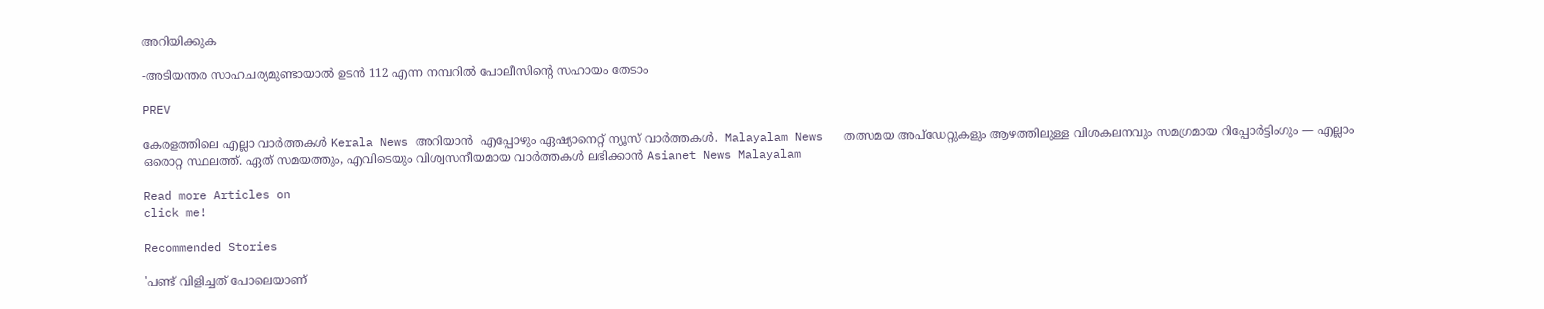അറിയിക്കുക

-അടിയന്തര സാഹചര്യമുണ്ടായാല്‍ ഉടന്‍ 112 എന്ന നമ്പറില്‍ പോലീസിന്റെ സഹായം തേടാം

PREV

കേരളത്തിലെ എല്ലാ വാർത്തകൾ Kerala News അറിയാൻ  എപ്പോഴും ഏഷ്യാനെറ്റ് ന്യൂസ് വാർത്തകൾ.  Malayalam News   തത്സമയ അപ്‌ഡേറ്റുകളും ആഴത്തിലുള്ള വിശകലനവും സമഗ്രമായ റിപ്പോർട്ടിംഗും — എല്ലാം ഒരൊറ്റ സ്ഥലത്ത്. ഏത് സമയത്തും, എവിടെയും വിശ്വസനീയമായ വാർത്തകൾ ലഭിക്കാൻ Asianet News Malayalam

Read more Articles on
click me!

Recommended Stories

'പണ്ട് വിളിച്ചത് പോലെയാണ്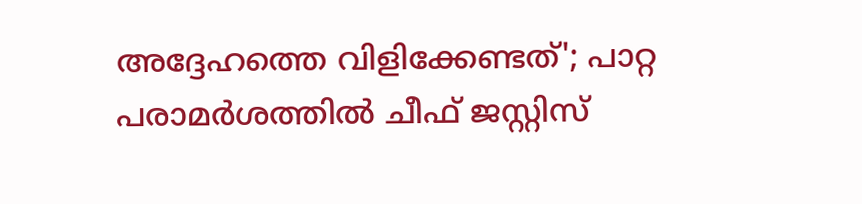അദ്ദേഹത്തെ വിളിക്കേണ്ടത്'; പാറ്റ പരാമർശത്തിൽ ചീഫ് ജസ്റ്റിസ്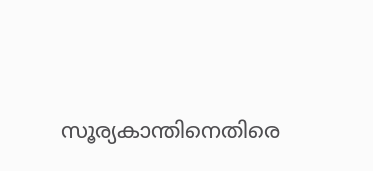സൂര്യകാന്തിനെതിരെ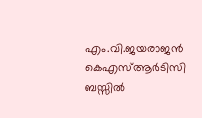എം.വി.ജയരാജൻ
കെഎസ്ആർടിസി ബസ്സിൽ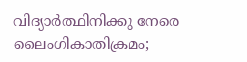വിദ്യാർത്ഥിനിക്കു നേരെ ലൈംഗികാതിക്രമം;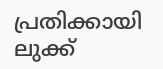പ്രതിക്കായി ലുക്ക്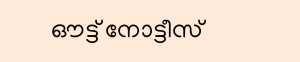ഔട്ട് നോട്ടീസ്